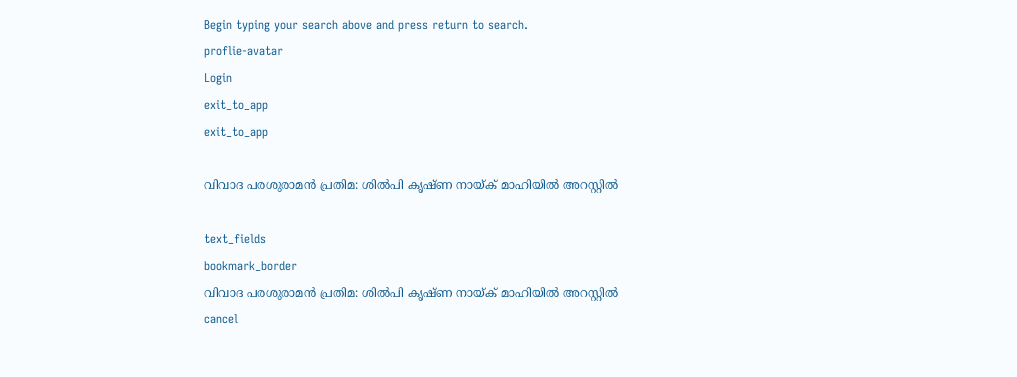Begin typing your search above and press return to search.
proflie-avatar
Login
exit_to_app
exit_to_app

വിവാദ പരശുരാമൻ പ്രതിമ: ശിൽപി കൃഷ്ണ നായ്ക് മാഹിയിൽ അറസ്റ്റിൽ

text_fields
bookmark_border
വിവാദ പരശുരാമൻ പ്രതിമ: ശിൽപി കൃഷ്ണ നായ്ക് മാഹിയിൽ അറസ്റ്റിൽ
cancel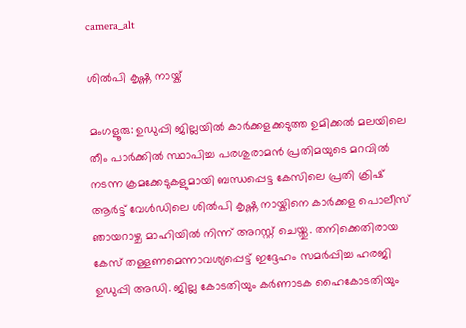camera_alt

ശിൽപി കൃഷ്ണ നായ്ക്

മംഗളൂരു: ഉഡുപ്പി ജില്ലയിൽ കാർക്കളക്കടുത്ത ഉമിക്കൽ മലയിലെ തീം പാർക്കിൽ സ്ഥാപിച്ച പരശുരാമൻ പ്രതിമയുടെ മറവിൽ നടന്ന ക്രമക്കേടുകളുമായി ബന്ധപ്പെട്ട കേസിലെ പ്രതി ക്രിഷ് ആർട്ട് വേൾഡിലെ ശിൽപി കൃഷ്ണ നായ്കിനെ കാർക്കള പൊലീസ് ഞായറാഴ്ച മാഹിയിൽ നിന്ന് അറസ്റ്റ് ചെയ്തു. തനിക്കെതിരായ കേസ് തള്ളണമെന്നാവശ്യപ്പെട്ട് ഇദ്ദേഹം സമർപ്പിച്ച ഹരജി ഉഡുപ്പി അഡി. ജില്ല കോടതിയും കർണാടക ഹൈകോടതിയും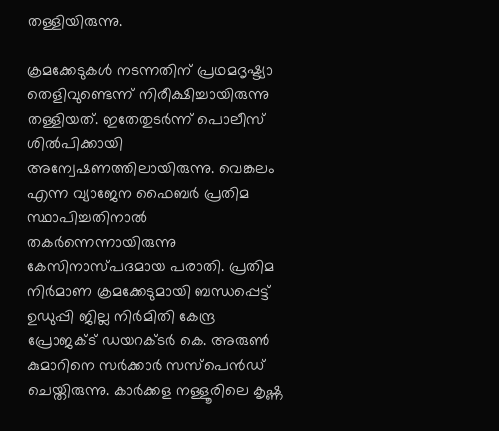തള്ളിയിരുന്നു.

ക്രമക്കേടുകൾ നടന്നതിന് പ്രഥമദൃഷ്ട്യാ തെളിവുണ്ടെന്ന് നിരീക്ഷിച്ചായിരുന്നു തള്ളിയത്. ഇതേതുടർന്ന് പൊലീസ് ശിൽപിക്കായി അന്വേഷണത്തിലായിരുന്നു. വെങ്കലം എന്ന വ്യാജേന ഫൈബർ പ്രതിമ സ്ഥാപിച്ചതിനാൽ തകർന്നെന്നായിരുന്നു കേസിനാസ്പദമായ പരാതി. പ്രതിമ നിർമാണ ക്രമക്കേടുമായി ബന്ധപ്പെട്ട് ഉഡുപ്പി ജില്ല നിർമിതി കേന്ദ്ര പ്രോജക്ട് ഡയറക്ടർ കെ. അരുൺ കുമാറിനെ സർക്കാർ സസ്പെൻഡ് ചെയ്തിരുന്നു. കാർക്കള നള്ളൂരിലെ കൃഷ്ണ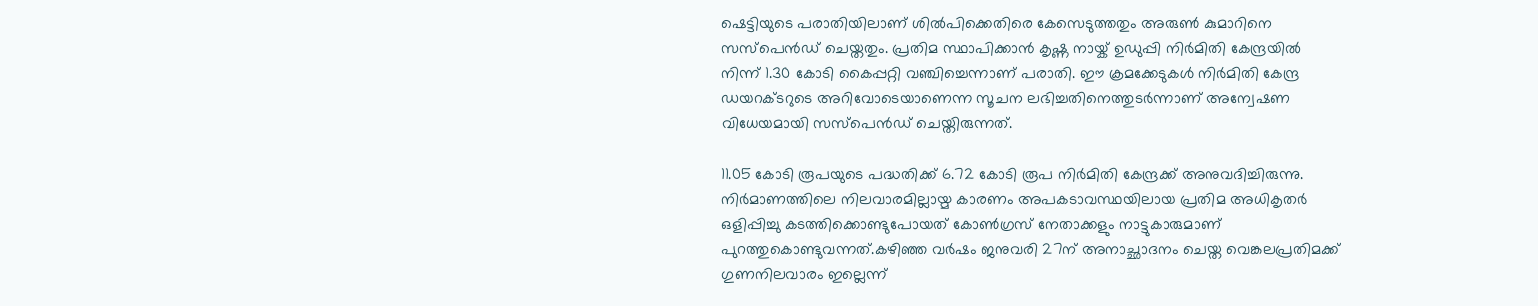ഷെട്ടിയുടെ പരാതിയിലാണ് ശിൽപിക്കെതിരെ കേസെടുത്തതും അരുൺ കുമാറിനെ സസ്പെൻഡ് ചെയ്തതും. പ്രതിമ സ്ഥാപിക്കാൻ കൃഷ്ണ നായ്ക് ഉഡുപ്പി നിർമിതി കേന്ദ്രയിൽ നിന്ന് 1.30 കോടി കൈപ്പറ്റി വഞ്ചിച്ചെന്നാണ് പരാതി. ഈ ക്രമക്കേടുകൾ നിർമിതി കേന്ദ്ര ഡയറക്ടറുടെ അറിവോടെയാണെന്ന സൂചന ലഭിച്ചതിനെത്തുടർന്നാണ് അന്വേഷണ വിധേയമായി സസ്പെൻഡ് ചെയ്തിരുന്നത്.

11.05 കോടി രൂപയുടെ പദ്ധതിക്ക് 6.72 കോടി രൂപ നിർമിതി കേന്ദ്രക്ക് അനുവദിച്ചിരുന്നു. നിർമാണത്തിലെ നിലവാരമില്ലായ്മ കാരണം അപകടാവസ്ഥയിലായ പ്രതിമ അധികൃതർ ഒളിപ്പിച്ചു കടത്തിക്കൊണ്ടുപോയത് കോൺഗ്രസ് നേതാക്കളും നാട്ടുകാരുമാണ് പുറത്തുകൊണ്ടുവന്നത്.കഴിഞ്ഞ വർഷം ജനുവരി 27ന് അനാച്ഛാദനം ചെയ്ത വെങ്കലപ്രതിമക്ക് ഗുണനിലവാരം ഇല്ലെന്ന്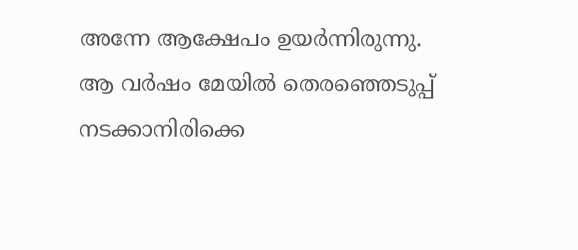അന്നേ ആക്ഷേപം ഉയർന്നിരുന്നു. ആ വർഷം മേയിൽ തെരഞ്ഞെടുപ്പ് നടക്കാനിരിക്കെ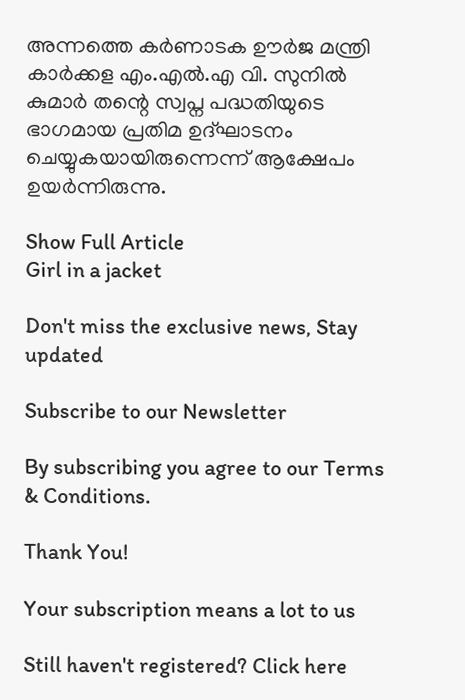അന്നത്തെ കർണാടക ഊർജ മന്ത്രി കാർക്കള എം.എൽ.എ വി. സുനിൽ കുമാർ തന്റെ സ്വപ്ന പദ്ധതിയുടെ ഭാഗമായ പ്രതിമ ഉദ്ഘാടനം ചെയ്യുകയായിരുന്നെന്ന് ആക്ഷേപം ഉയർന്നിരുന്നു.

Show Full Article
Girl in a jacket

Don't miss the exclusive news, Stay updated

Subscribe to our Newsletter

By subscribing you agree to our Terms & Conditions.

Thank You!

Your subscription means a lot to us

Still haven't registered? Click here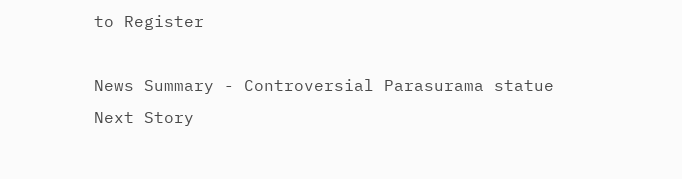to Register

News Summary - Controversial Parasurama statue
Next Story